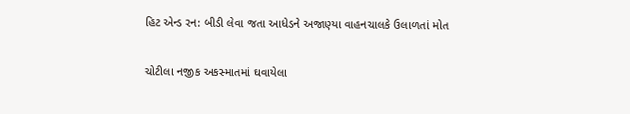હિટ એન્ડ રન: બીડી લેવા જતા આધેડને અજાણ્યા વાહનચાલકે ઉલાળતાં મોત

ચોટીલા નજીક અકસ્માતમાં ઘવાયેલા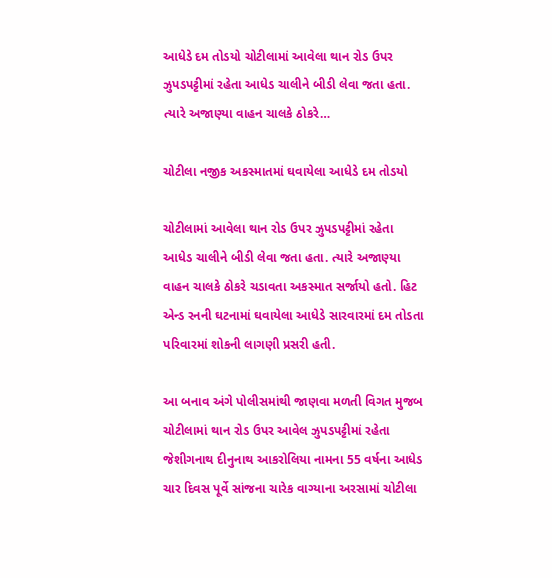આધેડે દમ તોડયો ચોટીલામાં આવેલા થાન રોડ ઉપર ઝુપડપટ્ટીમાં રહેતા આધેડ ચાલીને બીડી લેવા જતા હતા. ત્યારે અજાણ્યા વાહન ચાલકે ઠોકરે…

ચોટીલા નજીક અકસ્માતમાં ઘવાયેલા આધેડે દમ તોડયો

ચોટીલામાં આવેલા થાન રોડ ઉપર ઝુપડપટ્ટીમાં રહેતા આધેડ ચાલીને બીડી લેવા જતા હતા. ત્યારે અજાણ્યા વાહન ચાલકે ઠોકરે ચડાવતા અકસ્માત સર્જાયો હતો. હિટ એન્ડ રનની ઘટનામાં ઘવાયેલા આધેડે સારવારમાં દમ તોડતા પરિવારમાં શોકની લાગણી પ્રસરી હતી.

આ બનાવ અંગે પોલીસમાંથી જાણવા મળતી વિગત મુજબ ચોટીલામાં થાન રોડ ઉપર આવેલ ઝુપડપટ્ટીમાં રહેતા જેશીગનાથ દીનુનાથ આકરોલિયા નામના 55 વર્ષના આધેડ ચાર દિવસ પૂર્વે સાંજના ચારેક વાગ્યાના અરસામાં ચોટીલા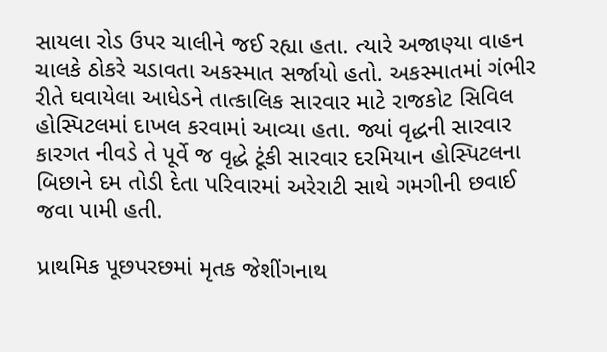સાયલા રોડ ઉપર ચાલીને જઈ રહ્યા હતા. ત્યારે અજાણ્યા વાહન ચાલકે ઠોકરે ચડાવતા અકસ્માત સર્જાયો હતો. અકસ્માતમાં ગંભીર રીતે ઘવાયેલા આધેડને તાત્કાલિક સારવાર માટે રાજકોટ સિવિલ હોસ્પિટલમાં દાખલ કરવામાં આવ્યા હતા. જ્યાં વૃદ્ધની સારવાર કારગત નીવડે તે પૂર્વે જ વૃદ્ધે ટૂંકી સારવાર દરમિયાન હોસ્પિટલના બિછાને દમ તોડી દેતા પરિવારમાં અરેરાટી સાથે ગમગીની છવાઈ જવા પામી હતી.

પ્રાથમિક પૂછપરછમાં મૃતક જેશીંગનાથ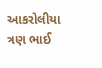આકરોલીયા ત્રણ ભાઈ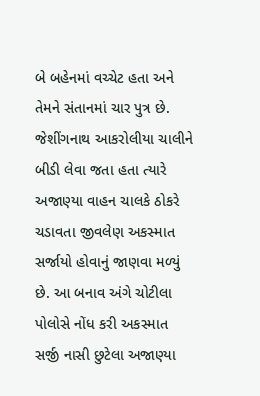બે બહેનમાં વચ્ચેટ હતા અને તેમને સંતાનમાં ચાર પુત્ર છે. જેશીંગનાથ આકરોલીયા ચાલીને બીડી લેવા જતા હતા ત્યારે અજાણ્યા વાહન ચાલકે ઠોકરે ચડાવતા જીવલેણ અકસ્માત સર્જાયો હોવાનું જાણવા મળ્યું છે. આ બનાવ અંગે ચોટીલા પોલોસે નોંધ કરી અકસ્માત સર્જી નાસી છુટેલા અજાણ્યા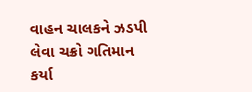વાહન ચાલકને ઝડપી લેવા ચક્રો ગતિમાન કર્યા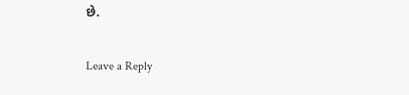છે.

Leave a Reply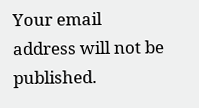Your email address will not be published.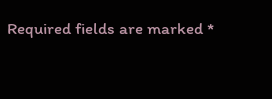Required fields are marked *